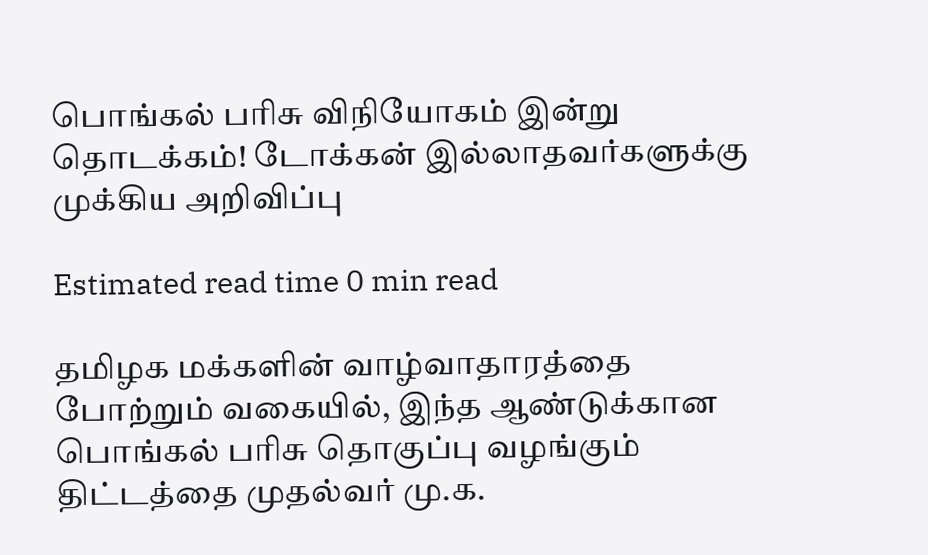பொங்கல் பரிசு விநியோகம் இன்று தொடக்கம்! டோக்கன் இல்லாதவர்களுக்கு முக்கிய அறிவிப்பு

Estimated read time 0 min read

தமிழக மக்களின் வாழ்வாதாரத்தை போற்றும் வகையில், இந்த ஆண்டுக்கான பொங்கல் பரிசு தொகுப்பு வழங்கும் திட்டத்தை முதல்வர் மு.க.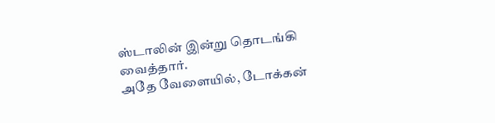ஸ்டாலின் இன்று தொடங்கி வைத்தார்.
அதே வேளையில், டோக்கன்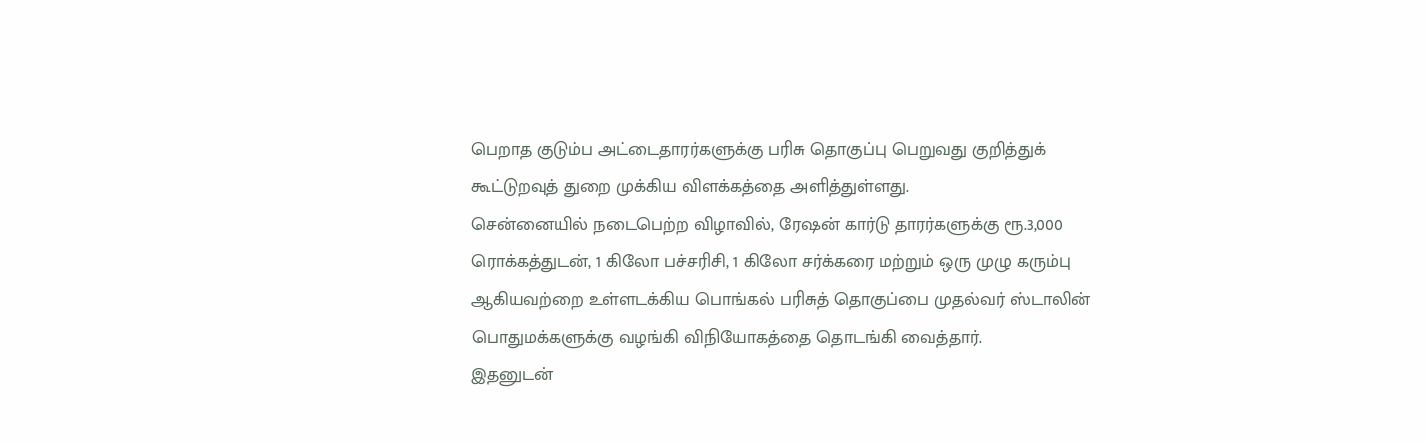பெறாத குடும்ப அட்டைதாரர்களுக்கு பரிசு தொகுப்பு பெறுவது குறித்துக் கூட்டுறவுத் துறை முக்கிய விளக்கத்தை அளித்துள்ளது.
சென்னையில் நடைபெற்ற விழாவில், ரேஷன் கார்டு தாரர்களுக்கு ரூ.3,000 ரொக்கத்துடன், 1 கிலோ பச்சரிசி, 1 கிலோ சர்க்கரை மற்றும் ஒரு முழு கரும்பு ஆகியவற்றை உள்ளடக்கிய பொங்கல் பரிசுத் தொகுப்பை முதல்வர் ஸ்டாலின் பொதுமக்களுக்கு வழங்கி விநியோகத்தை தொடங்கி வைத்தார்.
இதனுடன்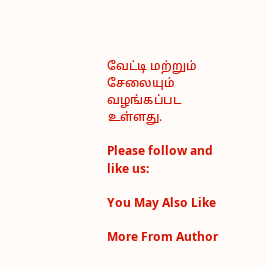வேட்டி மற்றும் சேலையும் வழங்கப்பட உள்ளது.

Please follow and like us:

You May Also Like

More From Author